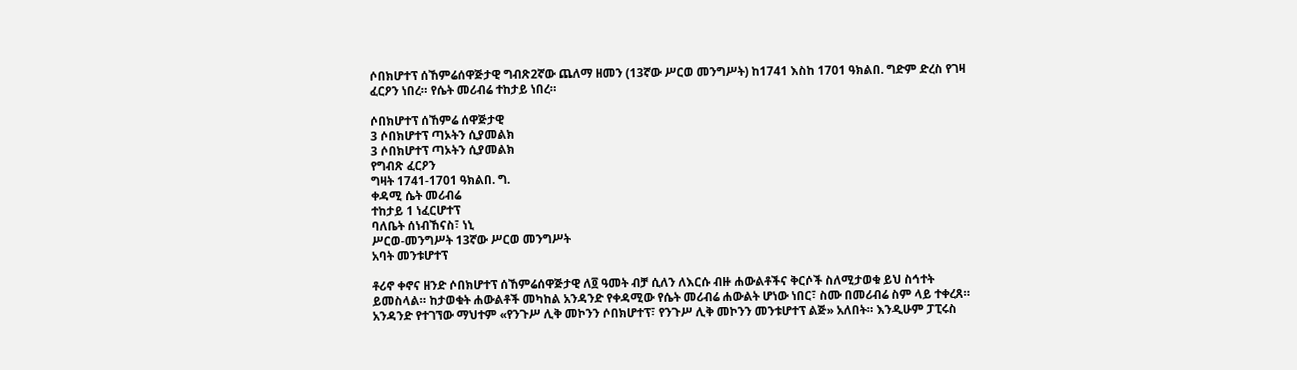ሶበክሆተፕ ሰኸምሬሰዋጅታዊ ግብጽ2ኛው ጨለማ ዘመን (13ኛው ሥርወ መንግሥት) ከ1741 እስከ 1701 ዓክልበ. ግድም ድረስ የገዛ ፈርዖን ነበረ። የሴት መሪብሬ ተከታይ ነበረ።

ሶበክሆተፕ ሰኸምሬ ሰዋጅታዊ
3 ሶበክሆተፕ ጣኦትን ሲያመልክ
3 ሶበክሆተፕ ጣኦትን ሲያመልክ
የግብጽ ፈርዖን
ግዛት 1741-1701 ዓክልበ. ግ.
ቀዳሚ ሴት መሪብሬ
ተከታይ 1 ነፈርሆተፕ
ባለቤት ሰነብኸናስ፣ ነኒ
ሥርወ-መንግሥት 13ኛው ሥርወ መንግሥት
አባት መንቱሆተፕ

ቶሪኖ ቀኖና ዘንድ ሶበክሆተፕ ሰኸምሬሰዋጅታዊ ለ፬ ዓመት ብቻ ሲለን ለእርሱ ብዙ ሐውልቶችና ቅርሶች ስለሚታወቁ ይህ ስኅተት ይመስላል። ከታወቁት ሐውልቶች መካከል አንዳንድ የቀዳሚው የሴት መሪብሬ ሐውልት ሆነው ነበር፣ ስሙ በመሪብሬ ስም ላይ ተቀረጸ። አንዳንድ የተገኘው ማህተም «የንጉሥ ሊቅ መኮንን ሶበክሆተፕ፣ የንጉሥ ሊቅ መኮንን መንቱሆተፕ ልጅ» አለበት። እንዲሁም ፓፒሩስ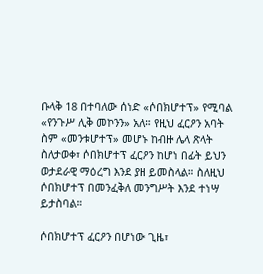ቡላቅ 18 በተባለው ሰነድ «ሶበክሆተፕ» የሚባል «የንጉሥ ሊቅ መኮንን» አለ። የዚህ ፈርዖን አባት ስም «መንቱሆተፕ» መሆኑ ከብዙ ሌላ ጽላት ስለታወቀ፣ ሶበክሆተፕ ፈርዖን ከሆነ በፊት ይህን ወታደራዊ ማዕረግ እንደ ያዘ ይመስላል። ስለዚህ ሶበክሆተፕ በመንፈቅለ መንግሥት እንደ ተነሣ ይታስባል።

ሶበክሆተፕ ፈርዖን በሆነው ጊዜ፣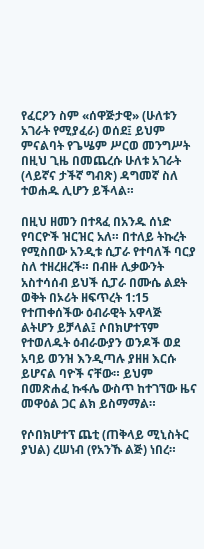የፈርዖን ስም «ሰዋጅታዊ» (ሁለቱን አገራት የሚያፈራ) ወሰደ፤ ይህም ምናልባት የጌሤም ሥርወ መንግሥት በዚህ ጊዜ በመጨረሱ ሁለቱ አገራት (ላይኛና ታችኛ ግብጽ) ዳግመኛ ስለ ተወሐዱ ሊሆን ይችላል።

በዚህ ዘመን በተጻፈ በአንዱ ሰነድ የባርዮች ዝርዝር አለ። በተለይ ትኩረት የሚስበው አንዲቱ ሲፓራ የተባለች ባርያ ስለ ተዘረዘረች። በብዙ ሊቃውንት አስተሳሰብ ይህች ሲፓራ በሙሴ ልደት ወቅት በኦሪት ዘፍጥረት 1:15 የተጠቀሰችው ዕብራዊት አዋላጅ ልትሆን ይቻላል፤ ሶበክሆተፕም የተወለዱት ዕብራውያን ወንዶች ወደ አባይ ወንዝ እንዲጣሉ ያዘዘ እርሱ ይሆናል ባዮች ናቸው። ይህም በመጽሐፈ ኩፋሌ ውስጥ ከተገኘው ዜና መዋዕል ጋር ልክ ይስማማል።

የሶበክሆተፕ ጨቲ (ጠቅላይ ሚኒስትር ያህል) ረሠነብ (የአንኹ ልጅ) ነበረ።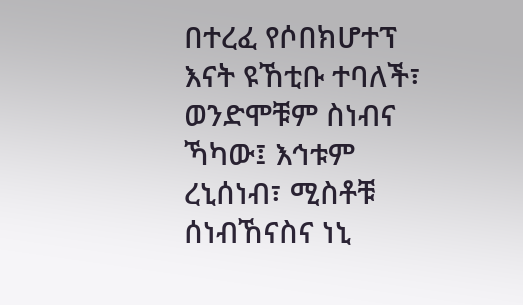በተረፈ የሶበክሆተፕ እናት ዩኸቲቡ ተባለች፣ ወንድሞቹም ስነብና ኻካው፤ እኅቱም ረኒሰነብ፣ ሚስቶቹ ሰነብኸናስና ነኒ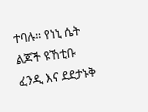ተባሉ። የነኒ ሴት ልጆች ዩኸቲቡ ፈንዲ እና ደደታኑቅ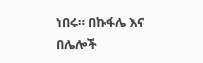ነበሩ። በኩፋሌ እና በሌሎች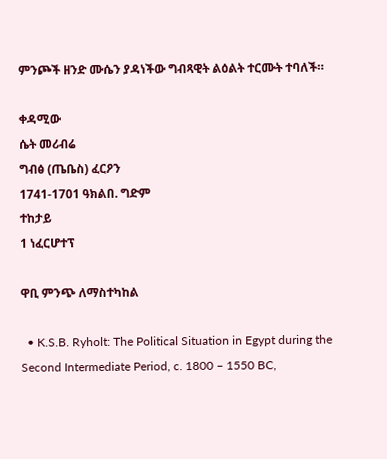ምንጮች ዘንድ ሙሴን ያዳነችው ግብጻዊት ልዕልት ተርሙት ተባለች።

ቀዳሚው
ሴት መሪብሬ
ግብፅ (ጤቤስ) ፈርዖን
1741-1701 ዓክልበ. ግድም
ተከታይ
1 ነፈርሆተፕ

ዋቢ ምንጭ ለማስተካከል

  • K.S.B. Ryholt: The Political Situation in Egypt during the Second Intermediate Period, c. 1800 – 1550 BC,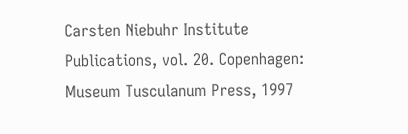Carsten Niebuhr Institute Publications, vol. 20. Copenhagen: Museum Tusculanum Press, 1997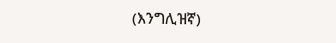(እንግሊዝኛ)